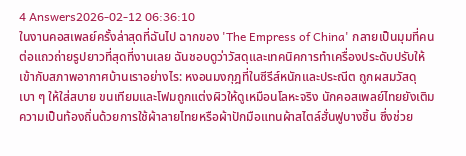4 Answers2026-02-12 06:36:10
ในงานคอสเพลย์ครั้งล่าสุดที่ฉันไป ฉากของ 'The Empress of China' กลายเป็นมุมที่คนต่อแถวถ่ายรูปยาวที่สุดที่งานเลย ฉันชอบดูว่าวัสดุและเทคนิคการทำเครื่องประดับปรับให้เข้ากับสภาพอากาศบ้านเราอย่างไร: หงอนมงกุฎที่ในซีรีส์หนักและประณีต ถูกผสมวัสดุเบา ๆ ให้ใส่สบาย ขนเทียมและโฟมถูกแต่งผิวให้ดูเหมือนโลหะจริง นักคอสเพลย์ไทยยังเติมความเป็นท้องถิ่นด้วยการใช้ผ้าลายไทยหรือผ้าปักมือแทนผ้าสไตล์ฮั่นฟูบางชิ้น ซึ่งช่วย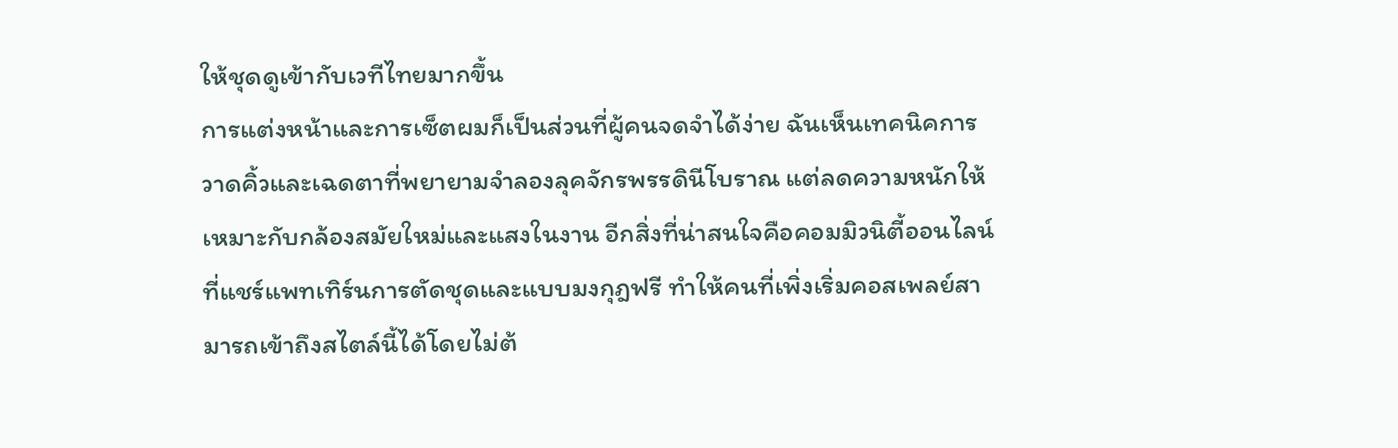ให้ชุดดูเข้ากับเวทีไทยมากขึ้น
การแต่งหน้าและการเซ็ตผมก็เป็นส่วนที่ผู้คนจดจำได้ง่าย ฉันเห็นเทคนิคการวาดคิ้วและเฉดตาที่พยายามจำลองลุคจักรพรรดินีโบราณ แต่ลดความหนักให้เหมาะกับกล้องสมัยใหม่และแสงในงาน อีกสิ่งที่น่าสนใจคือคอมมิวนิตี้ออนไลน์ที่แชร์แพทเทิร์นการตัดชุดและแบบมงกุฎฟรี ทำให้คนที่เพิ่งเริ่มคอสเพลย์สามารถเข้าถึงสไตล์นี้ได้โดยไม่ต้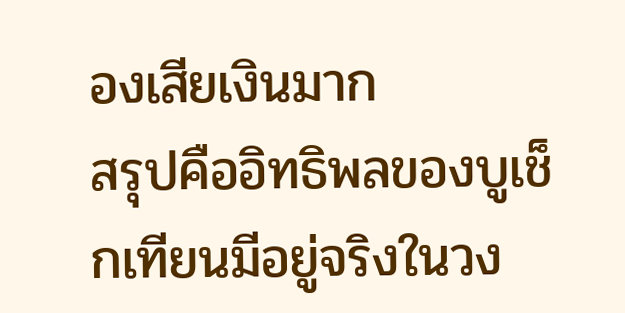องเสียเงินมาก
สรุปคืออิทธิพลของบูเช็กเทียนมีอยู่จริงในวง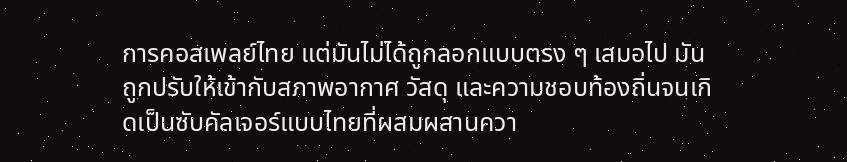การคอสเพลย์ไทย แต่มันไม่ได้ถูกลอกแบบตรง ๆ เสมอไป มันถูกปรับให้เข้ากับสภาพอากาศ วัสดุ และความชอบท้องถิ่นจนเกิดเป็นซับคัลเจอร์แบบไทยที่ผสมผสานควา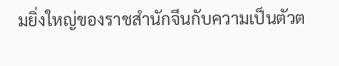มยิ่งใหญ่ของราชสำนักจีนกับความเป็นตัวต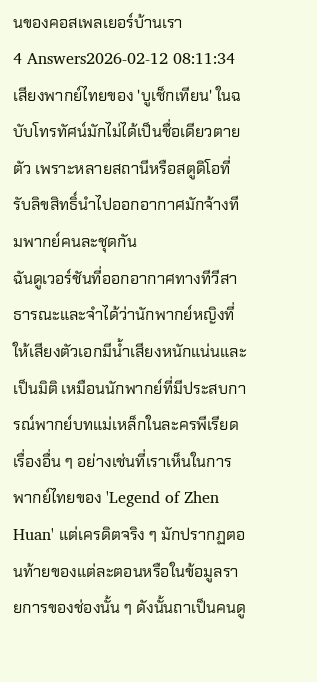นของคอสเพลเยอร์บ้านเรา
4 Answers2026-02-12 08:11:34
เสียงพากย์ไทยของ 'บูเช็กเทียน' ในฉบับโทรทัศน์มักไม่ได้เป็นชื่อเดียวตายตัว เพราะหลายสถานีหรือสตูดิโอที่รับลิขสิทธิ์นำไปออกอากาศมักจ้างทีมพากย์คนละชุดกัน
ฉันดูเวอร์ชันที่ออกอากาศทางทีวีสาธารณะและจำได้ว่านักพากย์หญิงที่ให้เสียงตัวเอกมีน้ำเสียงหนักแน่นและเป็นมิติ เหมือนนักพากย์ที่มีประสบการณ์พากย์บทแม่เหล็กในละครพีเรียดเรื่องอื่น ๆ อย่างเช่นที่เราเห็นในการพากย์ไทยของ 'Legend of Zhen Huan' แต่เครดิตจริง ๆ มักปรากฏตอนท้ายของแต่ละตอนหรือในข้อมูลรายการของช่องนั้น ๆ ดังนั้นถาเป็นคนดู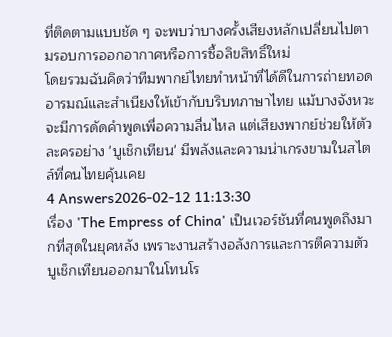ที่ติดตามแบบชัด ๆ จะพบว่าบางครั้งเสียงหลักเปลี่ยนไปตามรอบการออกอากาศหรือการซื้อลิขสิทธิ์ใหม่
โดยรวมฉันคิดว่าทีมพากย์ไทยทำหน้าที่ได้ดีในการถ่ายทอดอารมณ์และสำเนียงให้เข้ากับบริบทภาษาไทย แม้บางจังหวะจะมีการดัดคำพูดเพื่อความลื่นไหล แต่เสียงพากย์ช่วยให้ตัวละครอย่าง 'บูเช็กเทียน' มีพลังและความน่าเกรงขามในสไตล์ที่คนไทยคุ้นเคย
4 Answers2026-02-12 11:13:30
เรื่อง 'The Empress of China' เป็นเวอร์ชันที่คนพูดถึงมากที่สุดในยุคหลัง เพราะงานสร้างอลังการและการตีความตัวบูเช็กเทียนออกมาในโทนโร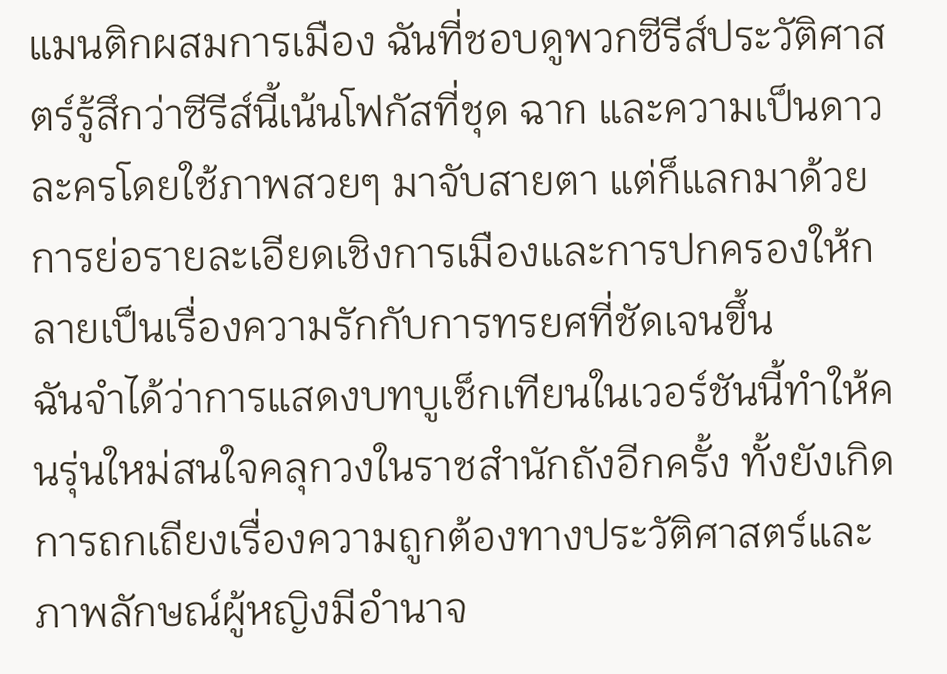แมนติกผสมการเมือง ฉันที่ชอบดูพวกซีรีส์ประวัติศาสตร์รู้สึกว่าซีรีส์นี้เน้นโฟกัสที่ชุด ฉาก และความเป็นดาวละครโดยใช้ภาพสวยๆ มาจับสายตา แต่ก็แลกมาด้วยการย่อรายละเอียดเชิงการเมืองและการปกครองให้กลายเป็นเรื่องความรักกับการทรยศที่ชัดเจนขึ้น
ฉันจำได้ว่าการแสดงบทบูเช็กเทียนในเวอร์ชันนี้ทำให้คนรุ่นใหม่สนใจคลุกวงในราชสำนักถังอีกครั้ง ทั้งยังเกิดการถกเถียงเรื่องความถูกต้องทางประวัติศาสตร์และภาพลักษณ์ผู้หญิงมีอำนาจ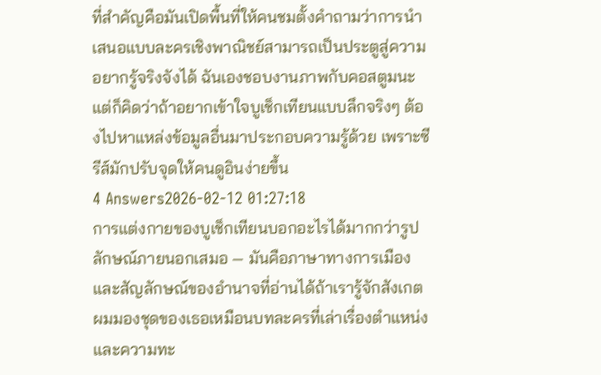ที่สำคัญคือมันเปิดพื้นที่ให้คนชมตั้งคำถามว่าการนำเสนอแบบละครเชิงพาณิชย์สามารถเป็นประตูสู่ความอยากรู้จริงจังได้ ฉันเองชอบงานภาพกับคอสตูมนะ แต่ก็คิดว่าถ้าอยากเข้าใจบูเช็กเทียนแบบลึกจริงๆ ต้องไปหาแหล่งข้อมูลอื่นมาประกอบความรู้ด้วย เพราะซีรีส์มักปรับจุดให้คนดูอินง่ายขึ้น
4 Answers2026-02-12 01:27:18
การแต่งกายของบูเช็กเทียนบอกอะไรได้มากกว่ารูปลักษณ์ภายนอกเสมอ — มันคือภาษาทางการเมืองและสัญลักษณ์ของอำนาจที่อ่านได้ถ้าเรารู้จักสังเกต
ผมมองชุดของเธอเหมือนบทละครที่เล่าเรื่องตำแหน่งและความทะ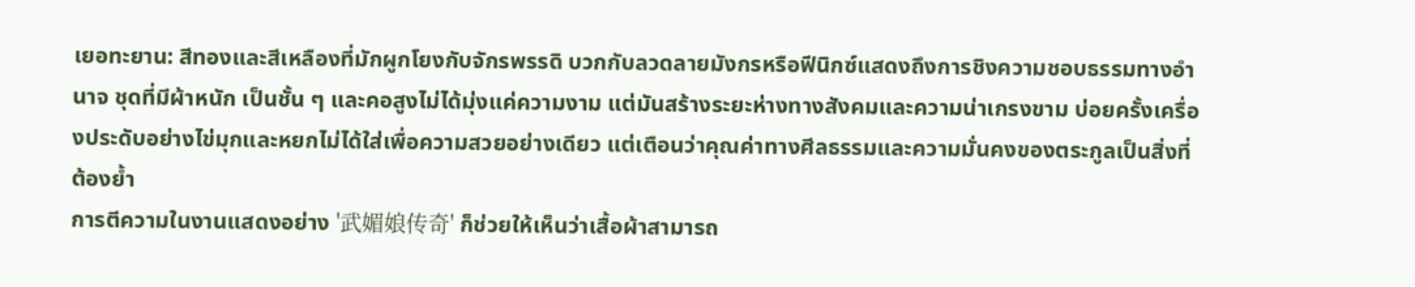เยอทะยาน: สีทองและสีเหลืองที่มักผูกโยงกับจักรพรรดิ บวกกับลวดลายมังกรหรือฟีนิกซ์แสดงถึงการชิงความชอบธรรมทางอำนาจ ชุดที่มีผ้าหนัก เป็นชั้น ๆ และคอสูงไม่ได้มุ่งแค่ความงาม แต่มันสร้างระยะห่างทางสังคมและความน่าเกรงขาม บ่อยครั้งเครื่องประดับอย่างไข่มุกและหยกไม่ได้ใส่เพื่อความสวยอย่างเดียว แต่เตือนว่าคุณค่าทางศีลธรรมและความมั่นคงของตระกูลเป็นสิ่งที่ต้องย้ำ
การตีความในงานแสดงอย่าง '武媚娘传奇' ก็ช่วยให้เห็นว่าเสื้อผ้าสามารถ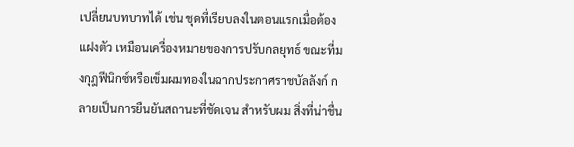เปลี่ยนบทบาทได้ เช่น ชุดที่เรียบลงในตอนแรกเมื่อต้องแฝงตัว เหมือนเครื่องหมายของการปรับกลยุทธ์ ขณะที่มงกุฎฟีนิกซ์หรือเข็มผมทองในฉากประกาศราชบัลลังก์ กลายเป็นการยืนยันสถานะที่ชัดเจน สำหรับผม สิ่งที่น่าชื่น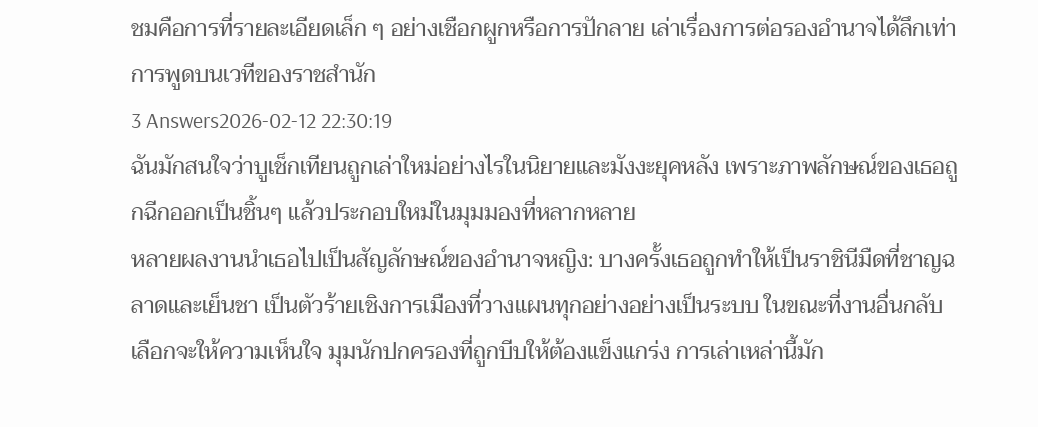ชมคือการที่รายละเอียดเล็ก ๆ อย่างเชือกผูกหรือการปักลาย เล่าเรื่องการต่อรองอำนาจได้ลึกเท่าการพูดบนเวทีของราชสำนัก
3 Answers2026-02-12 22:30:19
ฉันมักสนใจว่าบูเช็กเทียนถูกเล่าใหม่อย่างไรในนิยายและมังงะยุคหลัง เพราะภาพลักษณ์ของเธอถูกฉีกออกเป็นชิ้นๆ แล้วประกอบใหม่ในมุมมองที่หลากหลาย
หลายผลงานนำเธอไปเป็นสัญลักษณ์ของอำนาจหญิง: บางครั้งเธอถูกทำให้เป็นราชินีมืดที่ชาญฉลาดและเย็นชา เป็นตัวร้ายเชิงการเมืองที่วางแผนทุกอย่างอย่างเป็นระบบ ในขณะที่งานอื่นกลับเลือกจะให้ความเห็นใจ มุมนักปกครองที่ถูกบีบให้ต้องแข็งแกร่ง การเล่าเหล่านี้มัก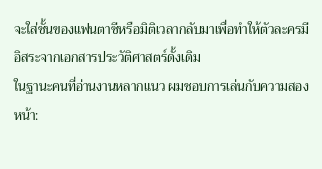จะใส่ชั้นของแฟนตาซีหรือมิติเวลากลับมาเพื่อทำให้ตัวละครมีอิสระจากเอกสารประวัติศาสตร์ดั้งเดิม
ในฐานะคนที่อ่านงานหลากแนว ผมชอบการเล่นกับความสองหน้า: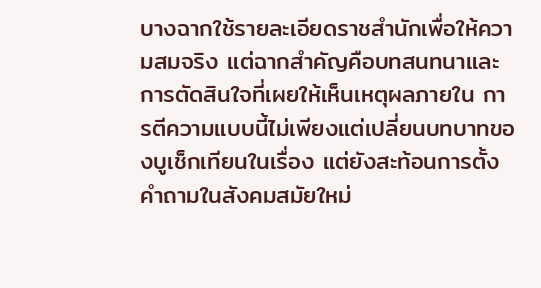บางฉากใช้รายละเอียดราชสำนักเพื่อให้ความสมจริง แต่ฉากสำคัญคือบทสนทนาและการตัดสินใจที่เผยให้เห็นเหตุผลภายใน การตีความแบบนี้ไม่เพียงแต่เปลี่ยนบทบาทของบูเช็กเทียนในเรื่อง แต่ยังสะท้อนการตั้งคำถามในสังคมสมัยใหม่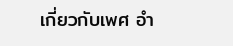เกี่ยวกับเพศ อำ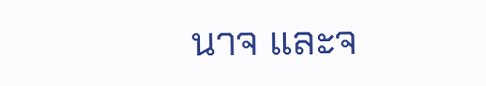นาจ และจ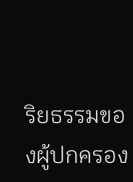ริยธรรมของผู้ปกครอง